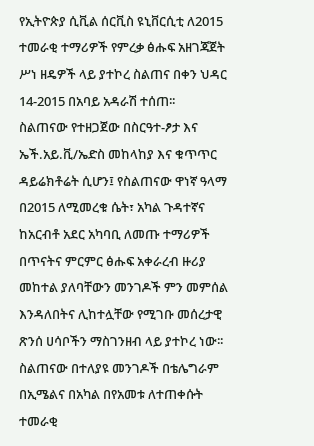የኢትዮጵያ ሲቪል ሰርቪስ ዩኒቨርሲቲ ለ2015 ተመራቂ ተማሪዎች የምረቃ ፅሑፍ አዘገጃጀት ሥነ ዘዴዎች ላይ ያተኮረ ስልጠና በቀን ህዳር 14-2015 በአባይ አዳራሽ ተሰጠ፡፡
ስልጠናው የተዘጋጀው በስርዓተ-ፆታ እና ኤች.አይ.ቪ/ኤድስ መከላከያ እና ቁጥጥር ዳይሬክቶሬት ሲሆን፤ የስልጠናው ዋነኛ ዓላማ በ2015 ለሚመረቁ ሴት፣ አካል ጉዳተኛና ከአርብቶ አደር አካባቢ ለመጡ ተማሪዎች በጥናትና ምርምር ፅሑፍ አቀራረብ ዙሪያ መከተል ያለባቸውን መንገዶች ምን መምሰል እንዳለበትና ሊከተሏቸው የሚገቡ መሰረታዊ ጽንሰ ሀሳቦችን ማስገንዘብ ላይ ያተኮረ ነው፡፡
ስልጠናው በተለያዩ መንገዶች በቴሌግራም በኢሜልና በአካል በየአመቱ ለተጠቀሱት ተመራቂ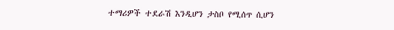ተማሪዎች ተደራሽ እንዲሆን ታስቦ የሚሰጥ ሲሆን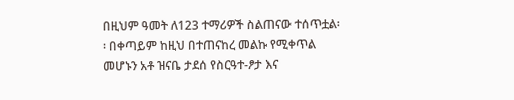በዚህም ዓመት ለ123 ተማሪዎች ስልጠናው ተሰጥቷል፡፡ በቀጣይም ከዚህ በተጠናከረ መልኩ የሚቀጥል መሆኑን አቶ ዝናቤ ታደሰ የስርዓተ-ፆታ እና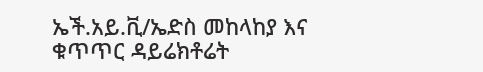ኤች.አይ.ቪ/ኤድስ መከላከያ እና ቁጥጥር ዳይሬክቶሬት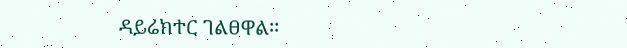ዳይሬክተር ገልፀዋል፡፡